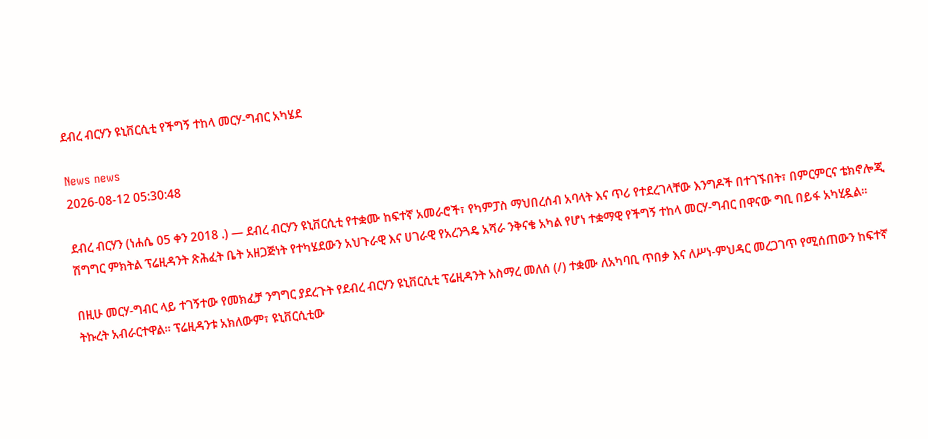ደብረ ብርሃን ዩኒቨርሲቲ የችግኝ ተከላ መርሃ-ግብር አካሄደ

News news
2026-08-12 05:30:48

ደብረ ብርሃን (ነሐሴ 05 ቀን 2018 .) — ደብረ ብርሃን ዩኒቨርሲቲ የተቋሙ ከፍተኛ አመራሮች፣ የካምፓስ ማህበረሰብ አባላት እና ጥሪ የተደረገላቸው እንግዶች በተገኙበት፣ በምርምርና ቴክኖሎጂ ሽግግር ምክትል ፕሬዚዳንት ጽሕፈት ቤት አዘጋጅነት የተካሄደውን አህጉራዊ እና ሀገራዊ የአረንጓዴ አሻራ ንቅናቄ አካል የሆነ ተቋማዊ የችግኝ ተከላ መርሃ-ግብር በዋናው ግቢ በይፋ አካሂዷል።

በዚሁ መርሃ-ግብር ላይ ተገኝተው የመክፈቻ ንግግር ያደረጉት የደብረ ብርሃን ዩኒቨርሲቲ ፕሬዚዳንት አስማረ መለሰ (/) ተቋሙ ለአካባቢ ጥበቃ እና ለሥነ-ምህዳር መረጋገጥ የሚሰጠውን ከፍተኛ ትኩረት አብራርተዋል። ፕሬዚዳንቱ አክለውም፣ ዩኒቨርሲቲው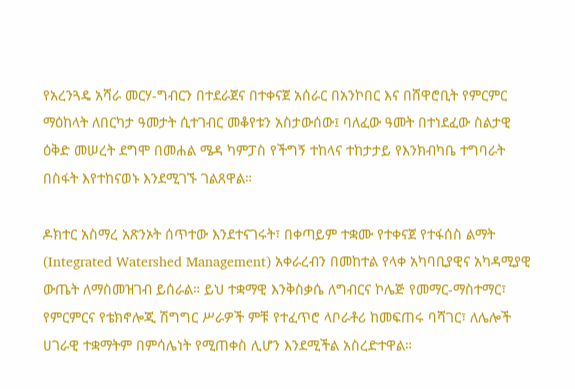የአረንጓዴ አሻራ መርሃ-ግብርን በተደራጀና በተቀናጀ አሰራር በአንኮበር እና በሸዋሮቢት የምርምር ማዕከላት ለበርካታ ዓመታት ሲተገብር መቆየቱን አስታውሰው፤ ባለፈው ዓመት በተነደፈው ስልታዊ ዕቅድ መሠረት ደግሞ በመሐል ሜዳ ካምፓስ የችግኝ ተከላና ተከታታይ የእንክብካቤ ተግባራት በስፋት እየተከናወኑ እንደሚገኙ ገልጸዋል።

ዶክተር አስማረ አጽንኦት ሰጥተው እንደተናገሩት፣ በቀጣይም ተቋሙ የተቀናጀ የተፋሰስ ልማት (Integrated Watershed Management) አቀራረብን በመከተል የላቀ አካባቢያዊና አካዳሚያዊ ውጤት ለማስመዝገብ ይሰራል። ይህ ተቋማዊ እንቅስቃሴ ለግብርና ኮሌጅ የመማር-ማስተማር፣ የምርምርና የቴክኖሎጂ ሽግግር ሥራዎች ምቹ የተፈጥሮ ላቦራቶሪ ከመፍጠሩ ባሻገር፣ ለሌሎች ሀገራዊ ተቋማትም በምሳሌነት የሚጠቀስ ሊሆን እንደሚችል አስረድተዋል።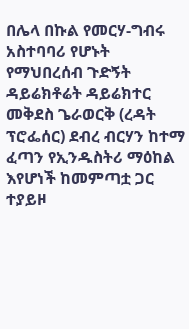በሌላ በኩል የመርሃ-ግብሩ አስተባባሪ የሆኑት የማህበረሰብ ጉድኝት ዳይሬክቶሬት ዳይሬክተር መቅደስ ጌራወርቅ (ረዳት ፕሮፌሰር) ደብረ ብርሃን ከተማ ፈጣን የኢንዱስትሪ ማዕከል እየሆነች ከመምጣቷ ጋር ተያይዞ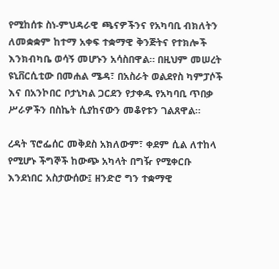የሚከሰቱ ስነ-ምህዳራዊ ጫናዎችንና የአካባቢ ብክለትን ለመቋቋም ከተማ አቀፍ ተቋማዊ ቅንጅትና የተክሎች እንክብካቤ ወሳኝ መሆኑን አሳስበዋል። በዚህም መሠረት ዩኒቨርሲቲው በመሐል ሜዳ፣ በአስራት ወልደየስ ካምፓሶች እና በአንኮበር ቦታኒካል ጋርደን የታቀዱ የአካባቢ ጥበቃ ሥራዎችን በስኬት ሲያከናውን መቆየቱን ገልጸዋል።

ረዳት ፕሮፌሰር መቅደስ አክለውም፣ ቀደም ሲል ለተከላ የሚሆኑ ችግኞች ከውጭ አካላት በግዥ የሚቀርቡ እንደነበር አስታውሰው፤ ዘንድሮ ግን ተቋማዊ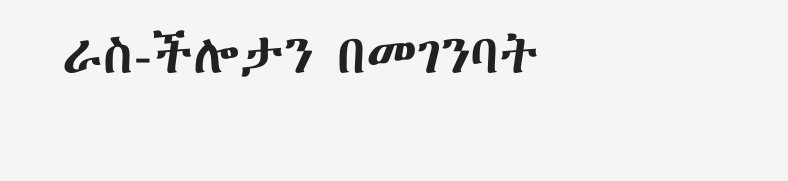ራስ-ችሎታን በመገንባት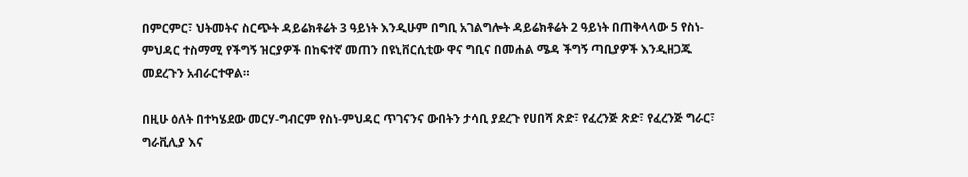በምርምር፣ ህትመትና ስርጭት ዳይሬክቶሬት 3 ዓይነት እንዲሁም በግቢ አገልግሎት ዳይሬክቶሬት 2 ዓይነት በጠቅላላው 5 የስነ-ምህዳር ተስማሚ የችግኝ ዝርያዎች በከፍተኛ መጠን በዩኒቨርሲቲው ዋና ግቢና በመሐል ሜዳ ችግኝ ጣቢያዎች እንዲዘጋጁ መደረጉን አብራርተዋል።

በዚሁ ዕለት በተካሄደው መርሃ-ግብርም የስነ-ምህዳር ጥገናንና ውበትን ታሳቢ ያደረጉ የሀበሻ ጽድ፣ የፈረንጅ ጽድ፣ የፈረንጅ ግራር፣ ግራቪሊያ እና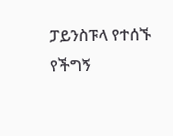ፓይንስፑላ የተሰኙ የችግኝ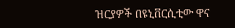ዝርያዎች በዩኒቨርሲቲው ዋና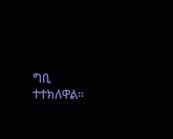ግቢ ተተክለዋል።